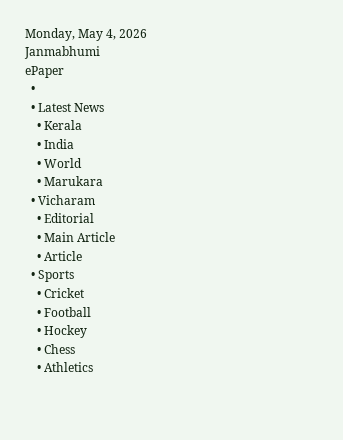Monday, May 4, 2026
Janmabhumi
ePaper
  •
  • Latest News
    • Kerala
    • India
    • World
    • Marukara
  • Vicharam
    • Editorial
    • Main Article
    • Article
  • Sports
    • Cricket
    • Football
    • Hockey
    • Chess
    • Athletics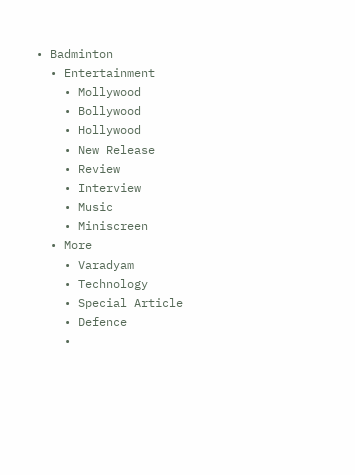• Badminton
  • Entertainment
    • Mollywood
    • Bollywood
    • Hollywood
    • New Release
    • Review
    • Interview
    • Music
    • Miniscreen
  • More
    • Varadyam
    • Technology
    • Special Article
    • Defence
    •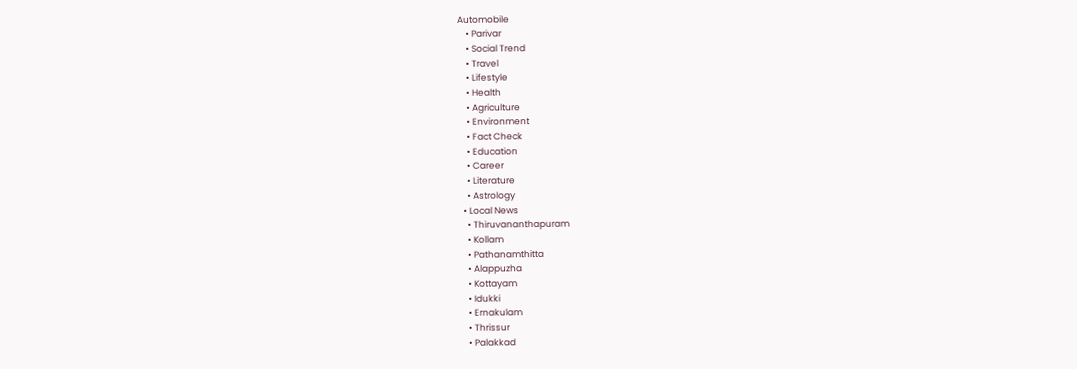Automobile
    • Parivar
    • Social Trend
    • Travel
    • Lifestyle
    • Health
    • Agriculture
    • Environment
    • Fact Check
    • Education
    • Career
    • Literature
    • Astrology
  • Local News
    • Thiruvananthapuram
    • Kollam
    • Pathanamthitta
    • Alappuzha
    • Kottayam
    • Idukki
    • Ernakulam
    • Thrissur
    • Palakkad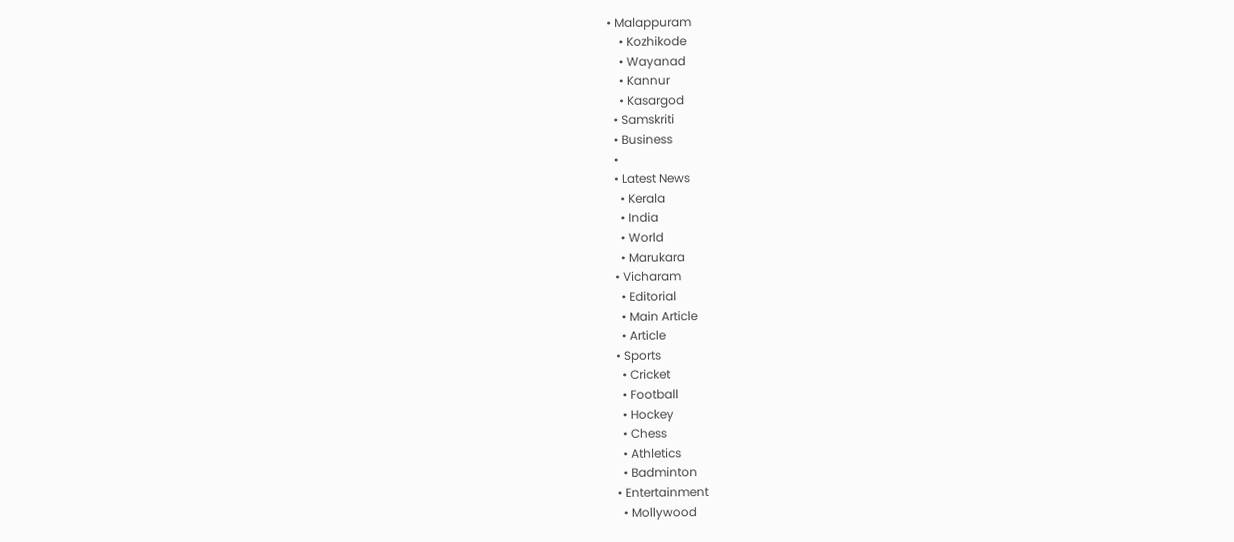• Malappuram
    • Kozhikode
    • Wayanad
    • Kannur
    • Kasargod
  • Samskriti
  • Business
  •
  • Latest News
    • Kerala
    • India
    • World
    • Marukara
  • Vicharam
    • Editorial
    • Main Article
    • Article
  • Sports
    • Cricket
    • Football
    • Hockey
    • Chess
    • Athletics
    • Badminton
  • Entertainment
    • Mollywood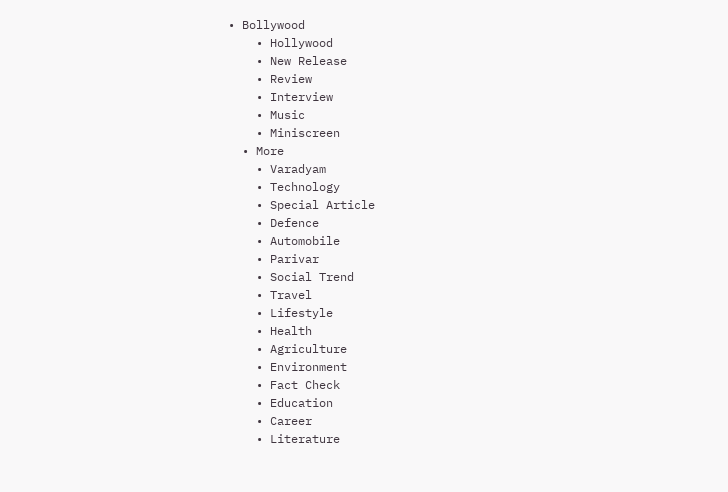• Bollywood
    • Hollywood
    • New Release
    • Review
    • Interview
    • Music
    • Miniscreen
  • More
    • Varadyam
    • Technology
    • Special Article
    • Defence
    • Automobile
    • Parivar
    • Social Trend
    • Travel
    • Lifestyle
    • Health
    • Agriculture
    • Environment
    • Fact Check
    • Education
    • Career
    • Literature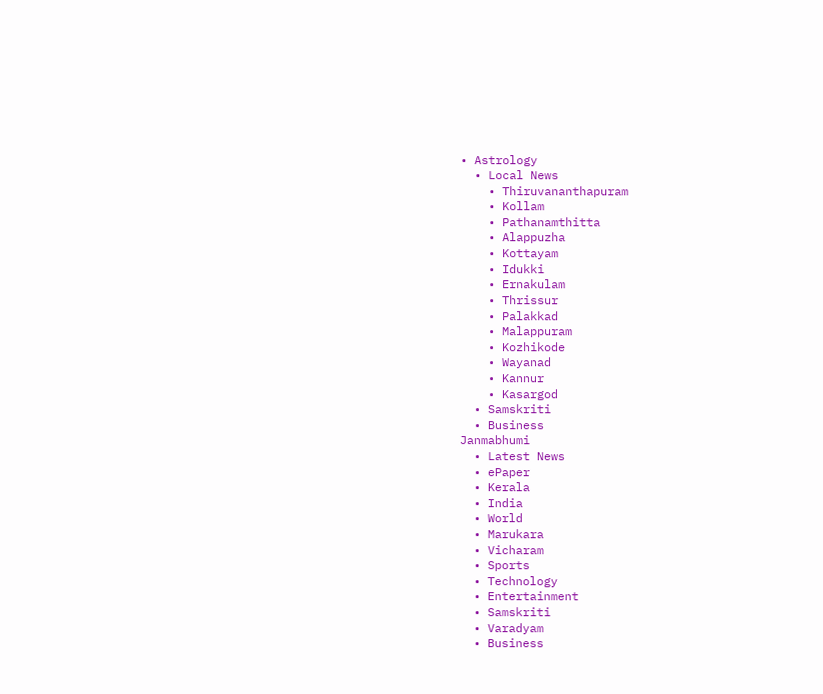• Astrology
  • Local News
    • Thiruvananthapuram
    • Kollam
    • Pathanamthitta
    • Alappuzha
    • Kottayam
    • Idukki
    • Ernakulam
    • Thrissur
    • Palakkad
    • Malappuram
    • Kozhikode
    • Wayanad
    • Kannur
    • Kasargod
  • Samskriti
  • Business
Janmabhumi
  • Latest News
  • ePaper
  • Kerala
  • India
  • World
  • Marukara
  • Vicharam
  • Sports
  • Technology
  • Entertainment
  • Samskriti
  • Varadyam
  • Business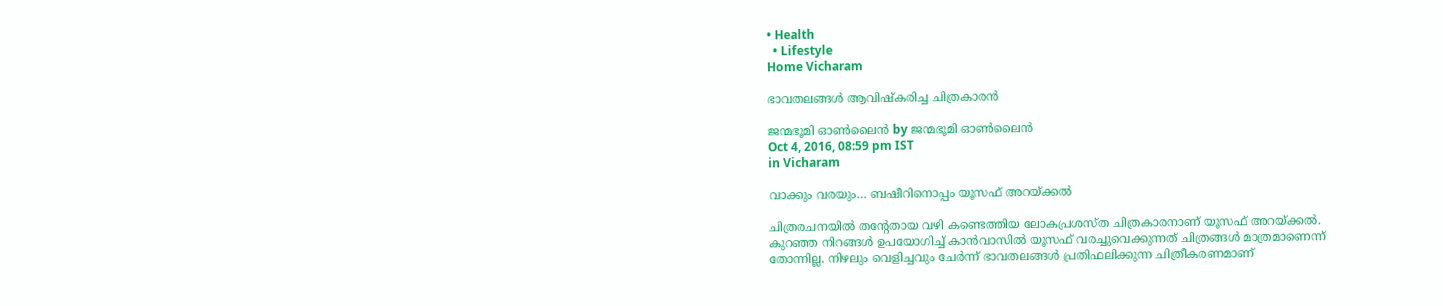• Health
  • Lifestyle
Home Vicharam

ഭാവതലങ്ങള്‍ ആവിഷ്‌കരിച്ച ചിത്രകാരന്‍

ജന്മഭൂമി ഓണ്‍ലൈന്‍ by ജന്മഭൂമി ഓണ്‍ലൈന്‍
Oct 4, 2016, 08:59 pm IST
in Vicharam

വാക്കും വരയും… ബഷീറിനൊപ്പം യൂസഫ് അറയ്‌ക്കല്‍

ചിത്രരചനയില്‍ തന്റേതായ വഴി കണ്ടെത്തിയ ലോകപ്രശസ്ത ചിത്രകാരനാണ് യൂസഫ് അറയ്‌ക്കല്‍. കുറഞ്ഞ നിറങ്ങള്‍ ഉപയോഗിച്ച് കാന്‍വാസില്‍ യൂസഫ് വരച്ചുവെക്കുന്നത് ചിത്രങ്ങള്‍ മാത്രമാണെന്ന് തോന്നില്ല. നിഴലും വെളിച്ചവും ചേര്‍ന്ന് ഭാവതലങ്ങള്‍ പ്രതിഫലിക്കുന്ന ചിത്രീകരണമാണ്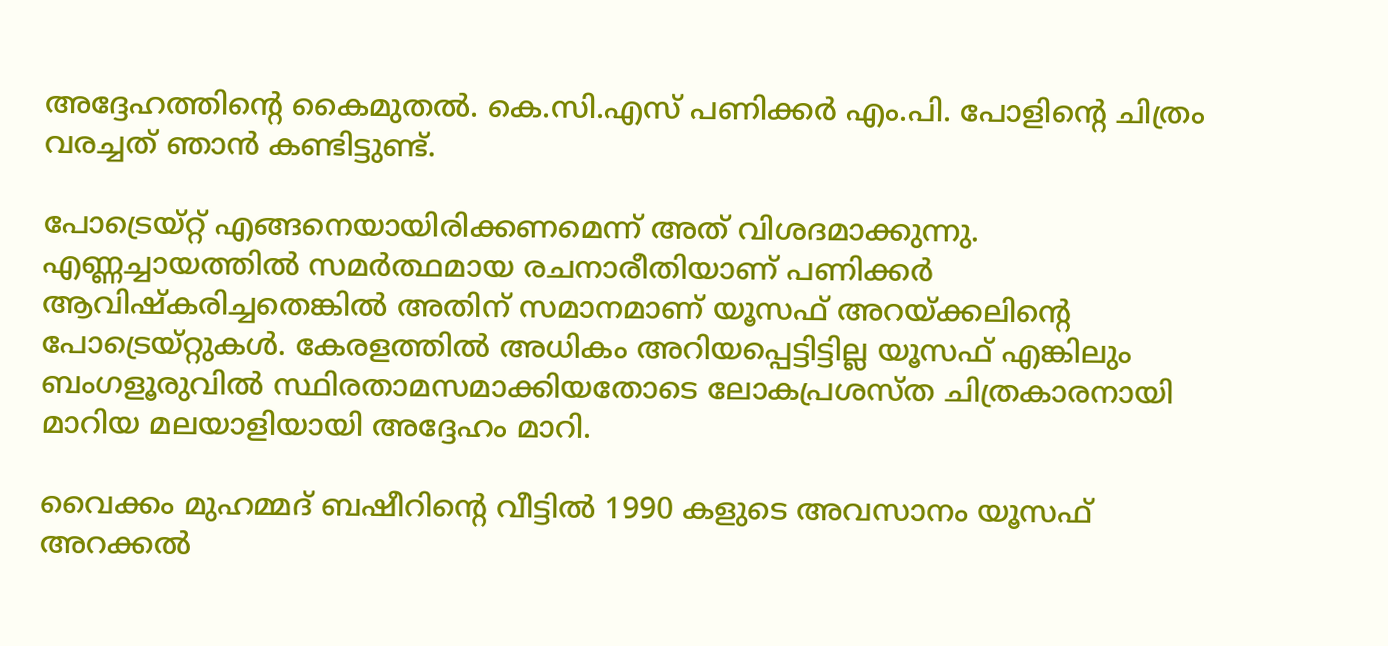അദ്ദേഹത്തിന്റെ കൈമുതല്‍. കെ.സി.എസ് പണിക്കര്‍ എം.പി. പോളിന്റെ ചിത്രം വരച്ചത് ഞാന്‍ കണ്ടിട്ടുണ്ട്.

പോട്രെയ്റ്റ് എങ്ങനെയായിരിക്കണമെന്ന് അത് വിശദമാക്കുന്നു. എണ്ണച്ചായത്തില്‍ സമര്‍ത്ഥമായ രചനാരീതിയാണ് പണിക്കര്‍ ആവിഷ്‌കരിച്ചതെങ്കില്‍ അതിന് സമാനമാണ് യൂസഫ് അറയ്‌ക്കലിന്റെ പോട്രെയ്റ്റുകള്‍. കേരളത്തില്‍ അധികം അറിയപ്പെട്ടിട്ടില്ല യൂസഫ് എങ്കിലും ബംഗളൂരുവില്‍ സ്ഥിരതാമസമാക്കിയതോടെ ലോകപ്രശസ്ത ചിത്രകാരനായി മാറിയ മലയാളിയായി അദ്ദേഹം മാറി.

വൈക്കം മുഹമ്മദ് ബഷീറിന്റെ വീട്ടില്‍ 1990 കളുടെ അവസാനം യൂസഫ് അറക്കല്‍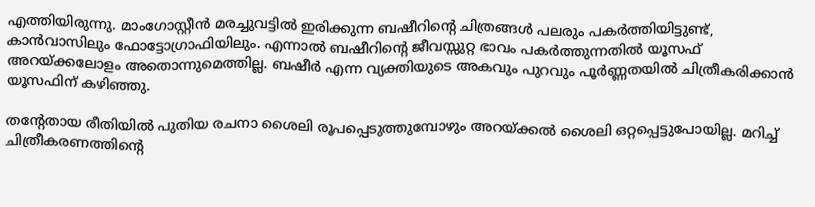എത്തിയിരുന്നു. മാംഗോസ്റ്റീന്‍ മരച്ചുവട്ടില്‍ ഇരിക്കുന്ന ബഷീറിന്റെ ചിത്രങ്ങള്‍ പലരും പകര്‍ത്തിയിട്ടുണ്ട്, കാന്‍വാസിലും ഫോട്ടോഗ്രാഫിയിലും. എന്നാല്‍ ബഷീറിന്റെ ജീവസ്സുറ്റ ഭാവം പകര്‍ത്തുന്നതില്‍ യൂസഫ് അറയ്‌ക്കലോളം അതൊന്നുമെത്തില്ല. ബഷീര്‍ എന്ന വ്യക്തിയുടെ അകവും പുറവും പൂര്‍ണ്ണതയില്‍ ചിത്രീകരിക്കാന്‍ യൂസഫിന് കഴിഞ്ഞു.

തന്റേതായ രീതിയില്‍ പുതിയ രചനാ ശൈലി രൂപപ്പെടുത്തുമ്പോഴും അറയ്‌ക്കല്‍ ശൈലി ഒറ്റപ്പെട്ടുപോയില്ല. മറിച്ച് ചിത്രീകരണത്തിന്റെ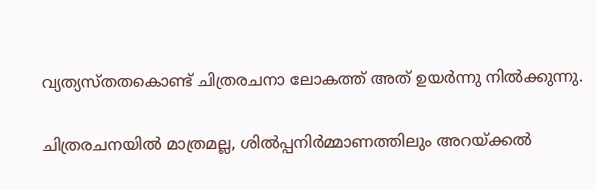വ്യത്യസ്തതകൊണ്ട് ചിത്രരചനാ ലോകത്ത് അത് ഉയര്‍ന്നു നില്‍ക്കുന്നു.

ചിത്രരചനയില്‍ മാത്രമല്ല, ശില്‍പ്പനിര്‍മ്മാണത്തിലും അറയ്‌ക്കല്‍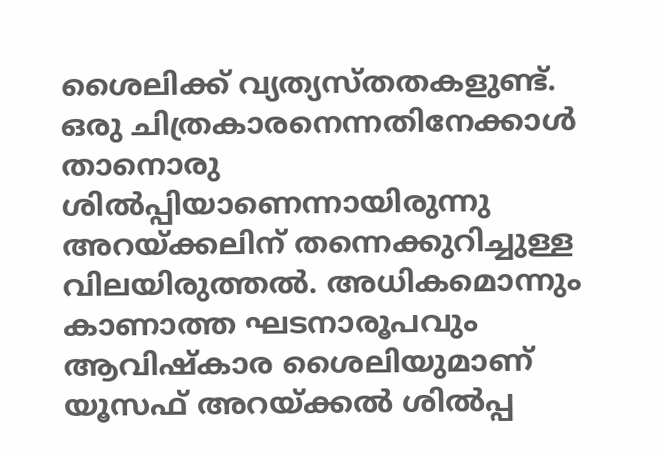ശൈലിക്ക് വ്യത്യസ്തതകളുണ്ട്. ഒരു ചിത്രകാരനെന്നതിനേക്കാള്‍ താനൊരു ശില്‍പ്പിയാണെന്നായിരുന്നു അറയ്‌ക്കലിന് തന്നെക്കുറിച്ചുള്ള വിലയിരുത്തല്‍. അധികമൊന്നും കാണാത്ത ഘടനാരൂപവും ആവിഷ്‌കാര ശൈലിയുമാണ് യൂസഫ് അറയ്‌ക്കല്‍ ശില്‍പ്പ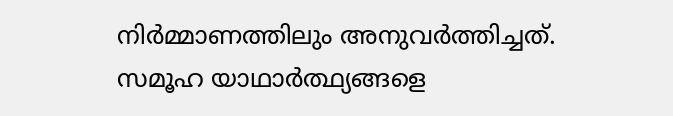നിര്‍മ്മാണത്തിലും അനുവര്‍ത്തിച്ചത്. സമൂഹ യാഥാര്‍ത്ഥ്യങ്ങളെ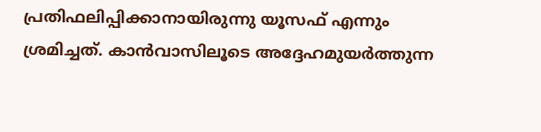പ്രതിഫലിപ്പിക്കാനായിരുന്നു യൂസഫ് എന്നും ശ്രമിച്ചത്. കാന്‍വാസിലൂടെ അദ്ദേഹമുയര്‍ത്തുന്ന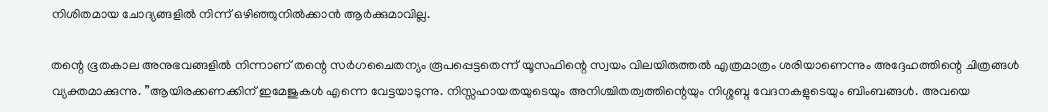നിശിതമായ ചോദ്യങ്ങളില്‍ നിന്ന് ഒഴിഞ്ഞുനില്‍ക്കാന്‍ ആര്‍ക്കുമാവില്ല.

തന്റെ ഭൂതകാല അനുഭവങ്ങളില്‍ നിന്നാണ് തന്റെ സര്‍ഗചൈതന്യം രൂപപ്പെട്ടതെന്ന് യൂസഫിന്റെ സ്വയം വിലയിരുത്തല്‍ എത്രമാത്രം ശരിയാണെന്നും അദ്ദേഹത്തിന്റെ ചിത്രങ്ങള്‍ വ്യക്തമാക്കുന്നു. ”ആയിരക്കണക്കിന് ഇമേജുകള്‍ എന്നെ വേട്ടയാടുന്നു. നിസ്സഹായതയുടെയും അനിശ്ചിതത്വത്തിന്റെയും നിശ്ശബ്ദ വേദനകളുടെയും ബിംബങ്ങള്‍. അവയെ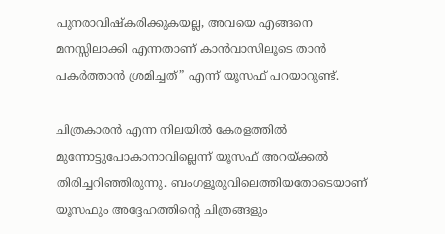പുനരാവിഷ്‌കരിക്കുകയല്ല, അവയെ എങ്ങനെ മനസ്സിലാക്കി എന്നതാണ് കാന്‍വാസിലൂടെ താന്‍ പകര്‍ത്താന്‍ ശ്രമിച്ചത്” എന്ന് യൂസഫ് പറയാറുണ്ട്.

ചിത്രകാരന്‍ എന്ന നിലയില്‍ കേരളത്തില്‍ മുന്നോട്ടുപോകാനാവില്ലെന്ന് യൂസഫ് അറയ്‌ക്കല്‍ തിരിച്ചറിഞ്ഞിരുന്നു. ബംഗളൂരുവിലെത്തിയതോടെയാണ് യൂസഫും അദ്ദേഹത്തിന്റെ ചിത്രങ്ങളും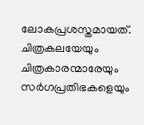ലോകപ്രശസ്തമായത്. ചിത്രകലയേയും ചിത്രകാരന്മാരേയും സര്‍ഗപ്രതിഭകളെയും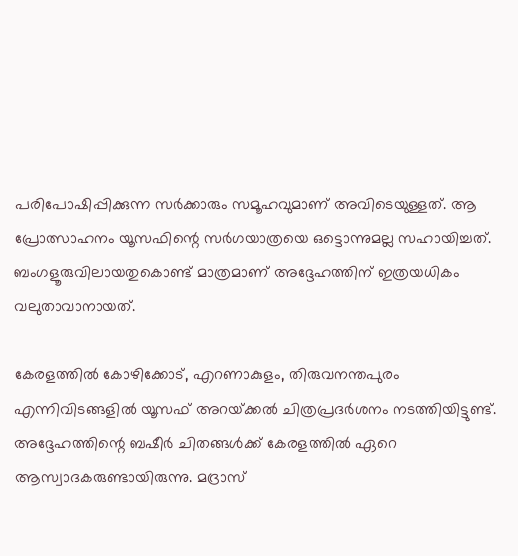പരിപോഷിപ്പിക്കുന്ന സര്‍ക്കാരും സമൂഹവുമാണ് അവിടെയുള്ളത്. ആ പ്രോത്സാഹനം യൂസഫിന്റെ സര്‍ഗയാത്രയെ ഒട്ടൊന്നുമല്ല സഹായിച്ചത്. ബംഗളൂരുവിലായതുകൊണ്ട് മാത്രമാണ് അദ്ദേഹത്തിന് ഇത്രയധികം വലുതാവാനായത്.

കേരളത്തില്‍ കോഴിക്കോട്, എറണാകുളം, തിരുവനന്തപുരം എന്നിവിടങ്ങളില്‍ യൂസഫ് അറയ്‌ക്കല്‍ ചിത്രപ്രദര്‍ശനം നടത്തിയിട്ടുണ്ട്. അദ്ദേഹത്തിന്റെ ബഷീര്‍ ചിതങ്ങള്‍ക്ക് കേരളത്തില്‍ ഏറെ ആസ്വാദകരുണ്ടായിരുന്നു. മദ്രാസ്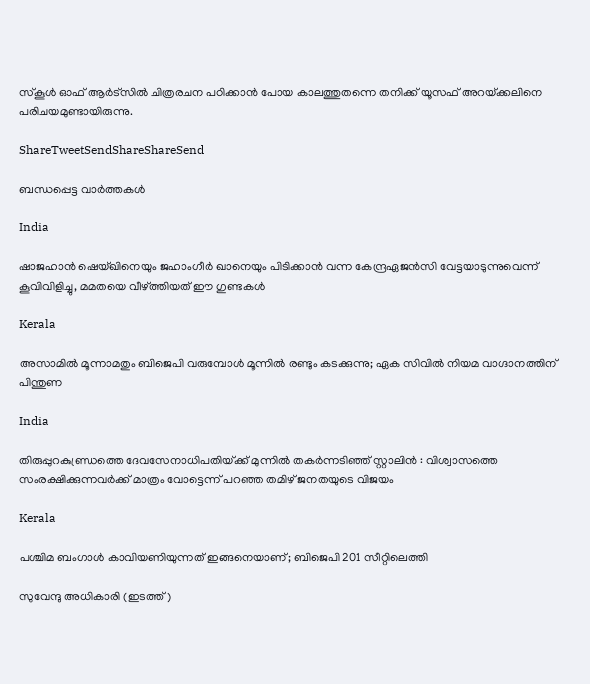സ്‌കൂള്‍ ഓഫ് ആര്‍ട്‌സില്‍ ചിത്രരചന പഠിക്കാന്‍ പോയ കാലത്തുതന്നെ തനിക്ക് യൂസഫ് അറയ്‌ക്കലിനെ പരിചയമുണ്ടായിരുന്നു.

ShareTweetSendShareShareSend

ബന്ധപ്പെട്ട വാര്‍ത്തകള്‍

India

ഷാജഹാന്‍ ഷെയ്ഖിനെയും ജഹാംഗീര്‍ ഖാനെയും പിടിക്കാന്‍ വന്ന കേന്ദ്രഏജന്‍സി വേട്ടയാടുന്നുവെന്ന് കൂവിവിളിച്ചു, മമതയെ വീഴ്‌ത്തിയത് ഈ ഗുണ്ടകള്‍

Kerala

അസാമിൽ മൂന്നാമതും ബിജെപി വരുമ്പോൾ മൂന്നിൽ രണ്ടും കടക്കുന്നു; ഏക സിവിൽ നിയമ വാഗ്ദാനത്തിന് പിന്തുണ

India

തിരുപ്പുറകുണ്ഡ്രത്തെ ദേവസേനാധിപതിയ്‌ക്ക് മുന്നിൽ തകർന്നടിഞ്ഞ് സ്റ്റാലിൻ : വിശ്വാസത്തെ സംരക്ഷിക്കുന്നവർക്ക് മാത്രം വോട്ടെന്ന് പറഞ്ഞ തമിഴ് ജനതയുടെ വിജയം

Kerala

പശ്ചിമ ബംഗാൾ കാവിയണിയുന്നത് ഇങ്ങനെയാണ്; ബിജെപി 201 സീറ്റിലെത്തി

സുവേന്ദു അധികാരി (ഇടത്ത്)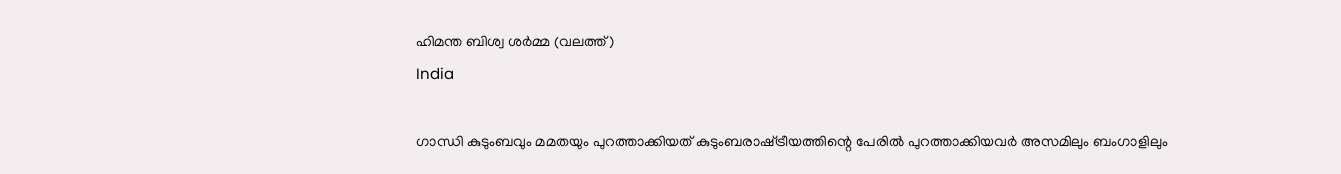ഹിമന്ത ബിശ്വ ശര്‍മ്മ (വലത്ത്)
India

ഗാന്ധി കുടുംബവും മമതയും പുറത്താക്കിയത് കുടുംബരാഷ്‌ട്രീയത്തിന്റെ പേരില്‍ പുറത്താക്കിയവര്‍ അസമിലും ബംഗാളിലും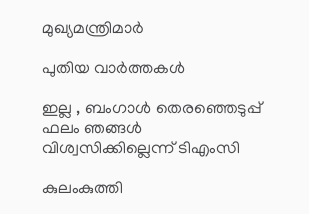മുഖ്യമന്ത്രിമാര്‍

പുതിയ വാര്‍ത്തകള്‍

ഇല്ല , ബംഗാൾ തെരഞ്ഞെടുപ്പ് ഫലം ഞങ്ങൾ വിശ്വസിക്കില്ലെന്ന് ടിഎംസി

കുലംകുത്തി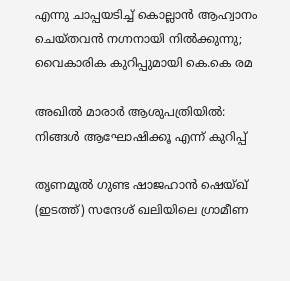എന്നു ചാപ്പയടിച്ച് കൊല്ലാൻ ആഹ്വാനം ചെയ്തവൻ നഗ്നനായി നിൽക്കുന്നു; വൈകാരിക കുറിപ്പുമായി കെ.കെ രമ

അഖിൽ മാരാർ ആശുപത്രിയിൽ: നിങ്ങൾ ആഘോഷിക്കൂ എന്ന് കുറിപ്പ്

തൃണമൂല്‍ ഗുണ്ട ഷാജഹാന്‍ ഷെയ്ഖ് (ഇടത്ത്) സന്ദേശ് ഖലിയിലെ ഗ്രാമീണ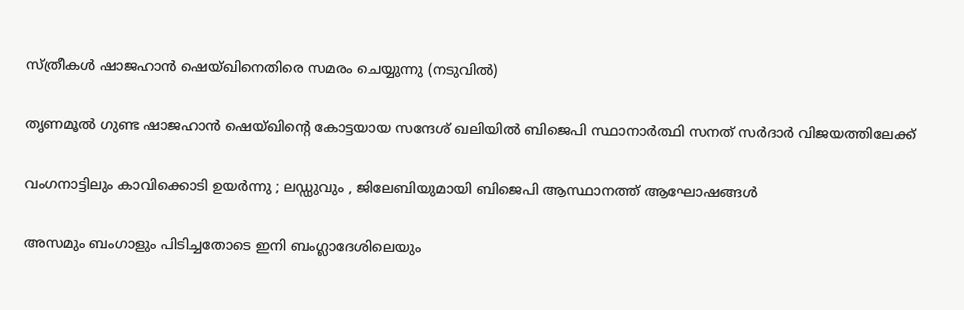സ്ത്രീകള്‍ ഷാജഹാന്‍ ഷെയ്ഖിനെതിരെ സമരം ചെയ്യുന്നു (നടുവില്‍)

തൃണമൂല്‍ ഗുണ്ട ഷാജഹാന്‍ ഷെയ്ഖിന്റെ കോട്ടയായ സന്ദേശ് ഖലിയില്‍ ബിജെപി സ്ഥാനാര്‍ത്ഥി സനത് സര്‍ദാര്‍ വിജയത്തിലേക്ക്

വംഗനാട്ടിലും കാവിക്കൊടി ഉയർന്നു ; ലഡ്ഡുവും , ജിലേബിയുമായി ബിജെപി ആസ്ഥാനത്ത് ആഘോഷങ്ങൾ

അസമും ബംഗാളും പിടിച്ചതോടെ ഇനി ബംഗ്ലാദേശിലെയും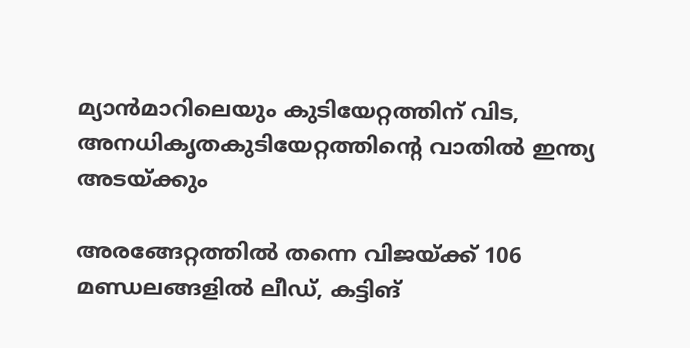മ്യാന്‍മാറിലെയും കുടിയേറ്റത്തിന് വിട, അനധികൃതകുടിയേറ്റത്തിന്റെ വാതില്‍ ഇന്ത്യ അടയ്‌ക്കും

അരങ്ങേറ്റത്തിൽ തന്നെ വിജയ്‌ക്ക് 106 മണ്ഡലങ്ങളിൽ ലീഡ്, കട്ടിങ്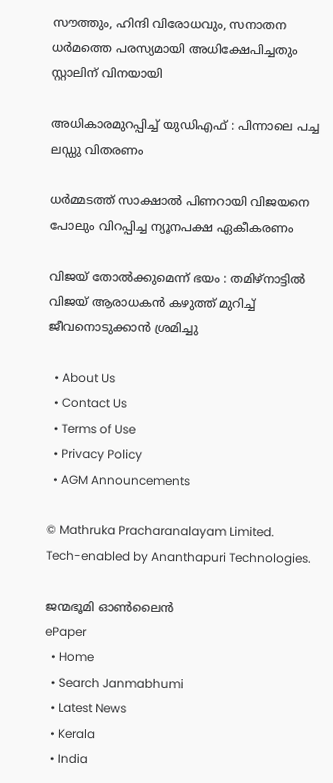സൗത്തും, ഹിന്ദി വിരോധവും, സനാതന ധർമത്തെ പരസ്യമായി അധിക്ഷേപിച്ചതും സ്റ്റാലിന് വിനയായി

അധികാരമുറപ്പിച്ച് യുഡിഎഫ് : പിന്നാലെ പച്ച ലഡ്ഡു വിതരണം

ധർമ്മടത്ത് സാക്ഷാൽ പിണറായി വിജയനെ പോലും വിറപ്പിച്ച ന്യൂനപക്ഷ ഏകീകരണം

വിജയ് തോൽക്കുമെന്ന് ഭയം : തമിഴ്നാട്ടിൽ വിജയ് ആരാധകൻ കഴുത്ത് മുറിച്ച് ജീവനൊടുക്കാൻ ശ്രമിച്ചു

  • About Us
  • Contact Us
  • Terms of Use
  • Privacy Policy
  • AGM Announcements

© Mathruka Pracharanalayam Limited.
Tech-enabled by Ananthapuri Technologies.

ജന്മഭൂമി ഓണ്‍ലൈന്‍
ePaper
  • Home
  • Search Janmabhumi
  • Latest News
  • Kerala
  • India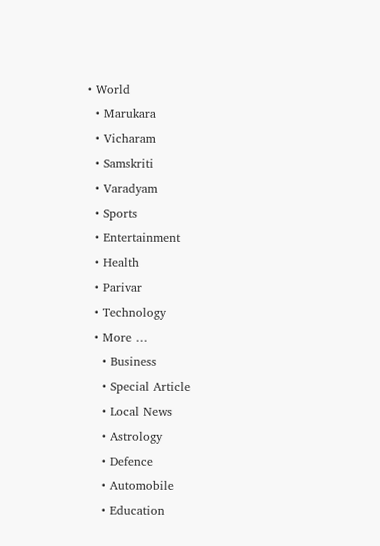• World
  • Marukara
  • Vicharam
  • Samskriti
  • Varadyam
  • Sports
  • Entertainment
  • Health
  • Parivar
  • Technology
  • More …
    • Business
    • Special Article
    • Local News
    • Astrology
    • Defence
    • Automobile
    • Education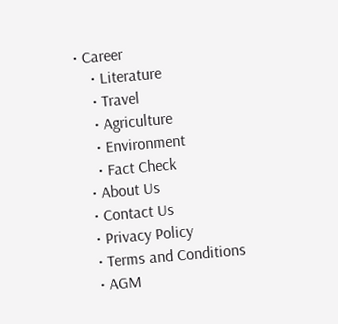• Career
    • Literature
    • Travel
    • Agriculture
    • Environment
    • Fact Check
  • About Us
  • Contact Us
  • Privacy Policy
  • Terms and Conditions
  • AGM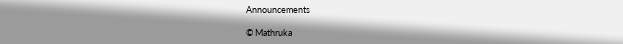Announcements

© Mathruka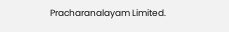Pracharanalayam Limited.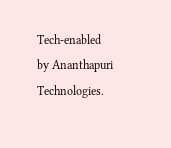Tech-enabled by Ananthapuri Technologies.